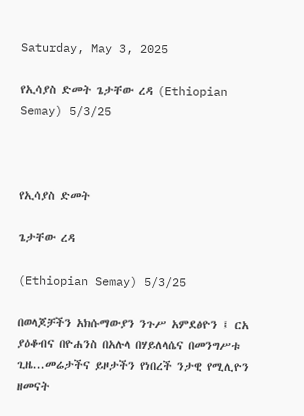Saturday, May 3, 2025

የኢሳያስ ድመት ጌታቸው ረዳ (Ethiopian Semay) 5/3/25



የኢሳያስ ድመት

ጌታቸው ረዳ

(Ethiopian Semay) 5/3/25

በወላጆቻችን አክሱማውያን ንጉሥ አምደፅዮን ፤ ርአ ያዕቆብና በዮሐንስ በአሉላ በሃይለላሴና በመንግሥቱ ጊዜ...መሬታችና ይዞታችን የነበረች ንታዊ የሚሊዮን ዘመናት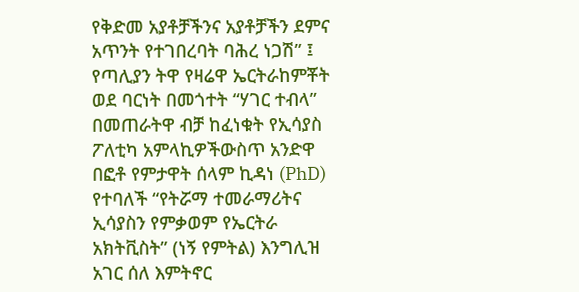የቅድመ አያቶቻችንና አያቶቻችን ደምና አጥንት የተገበረባት ባሕረ ነጋሽ” ፤ የጣሊያን ትዋ የዛሬዋ ኤርትራከምቾት ወደ ባርነት በመጎተት “ሃገር ተብላ” በመጠራትዋ ብቻ ከፈነቁት የኢሳያስ ፖለቲካ አምላኪዎችውስጥ አንድዋ በፎቶ የምታዋት ሰላም ኪዳነ (PhD) የተባለች “የትሯማ ተመራማሪትና ኢሳያስን የምቃወም የኤርትራ አክትቪስት” (ነኝ የምትል) እንግሊዝ አገር ሰለ እምትኖር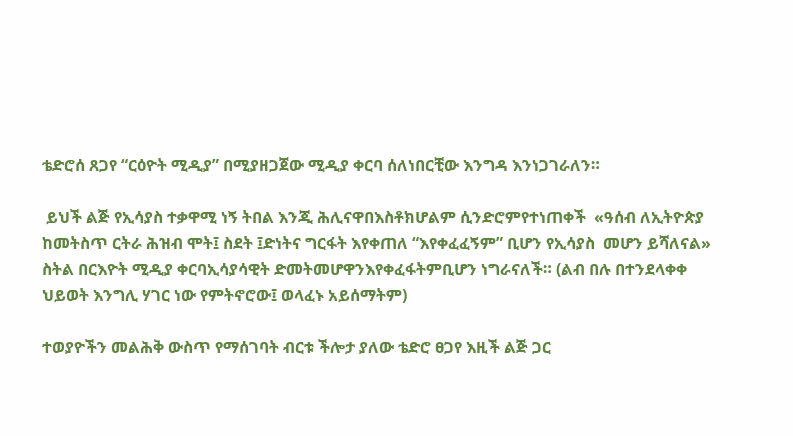ቴድሮሰ ጸጋየ “ርዕዮት ሚዲያ” በሚያዘጋጀው ሚዲያ ቀርባ ሰለነበርቺው እንግዳ እንነጋገራለን።

 ይህች ልጅ የኢሳያስ ተቃዋሚ ነኝ ትበል እንጂ ሕሊናዋበእስቶክሆልም ሲንድሮምየተነጠቀች  «ዓሰብ ለኢትዮጵያ ከመትስጥ ርትራ ሕዝብ ሞት፤ ስደት ፤ድነትና ግርፋት እየቀጠለ “እየቀፈፈኝም” ቢሆን የኢሳያስ  መሆን ይሻለናል» ስትል በርእዮት ሚዲያ ቀርባኢሳያሳዊት ድመትመሆዋንእየቀፈፋትምቢሆን ነግራናለች። (ልብ በሉ በተንደላቀቀ ህይወት እንግሊ ሃገር ነው የምትኖሮው፤ ወላፈኑ አይሰማትም)

ተወያዮችን መልሕቅ ውስጥ የማሰገባት ብርቱ ችሎታ ያለው ቴድሮ ፀጋየ እዚች ልጅ ጋር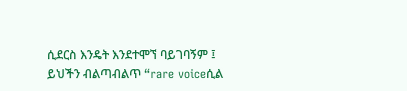ሲደርስ እንዴት እንደተሞኘ ባይገባኝም ፤ ይህችን ብልጣብልጥ “rare voiceሲል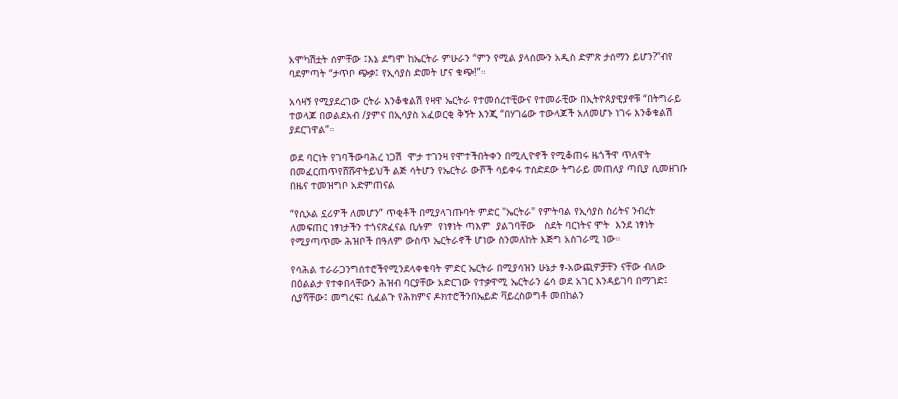አሞካሽቷት ሰምቸው ፤እኔ ደግሞ ከኤርትራ ምሁራን “ምን የሚል ያላሰሙን አዲስ ድምጽ ታሰማን ይሆን?”ብየ ባደምጣት “ታጥቦ ጭቃ፤ የኢሳያስ ድመት ሆና ቁጭ!”።

አሳዛኝ የሚያደረገው ርትራ እንቆቁልሽ የዛዋ ኤርትራ የተመሰረተቺውና የተመራቺው በኢትዮጰያዊያኖቹ “በትግራይ ተወላጆ በወልደአብ /ያምና በኢሳያስ አፈወርቂ ቅኝት እንጂ “በሃገሬው ተውላጆች አለመሆኑ ነገሩ እንቆቁልሽ ያደርገዋል”።

ወደ ባርነት የገባችውባሕረ ነጋሽ  ሞታ ተገንዛ የሞተችበትቀን በሚሊዮኖች የሚቆጠሩ ዜጎችዋ ጥለዋት በመፈርጠጥየሸሹዋትይህች ልጅ ሳትሆን የኤርትራ ውሾች ሳይቀሩ ተሰድደው ትግራይ መጠለያ ጣቢያ ሲመዘገቡ በዜና ተመዝግቦ አድምጠናል

“የሲኦል ኗሪዎች ለመሆን” ጥቂቶች በሚያላገጡባት ምድር "ኤርትራ" የምትባል የኢሳያስ ስሪትና ንብረት ለመፍጠር ነፃነታችን ተጎናጽፈናል ቢሉም  የነፃነት ጣእም  ያልገባቸው   ስደት ባርነትና ሞት  እንደ ነፃነት የሚያጣጥሙ ሕዝቦች በዓለም ውስጥ ኤርትራኖች ሆነው ስንመለከት እጅግ አስገራሚ ነው።

የሳሕል ተራራጋንግሰተሮችየሚንደላቀቁባት ምድር ኤርትራ በሚያሳዝን ሁኔታ ፃ-አውጪዎቻቸን ናቸው ብለው በዕልልታ የተቀበላቸውን ሕዝብ ባርያቸው አድርገው የተቃዋሚ ኤርትራን ሬሳ ወደ አገር እንዳይገባ በማገድ፤ ሲያሻቸው፤ መግረፍ፤ ሲፈልጉ የሕክምና ዶክተሮችንበኤይድ ቫይረስወግቶ መበከልን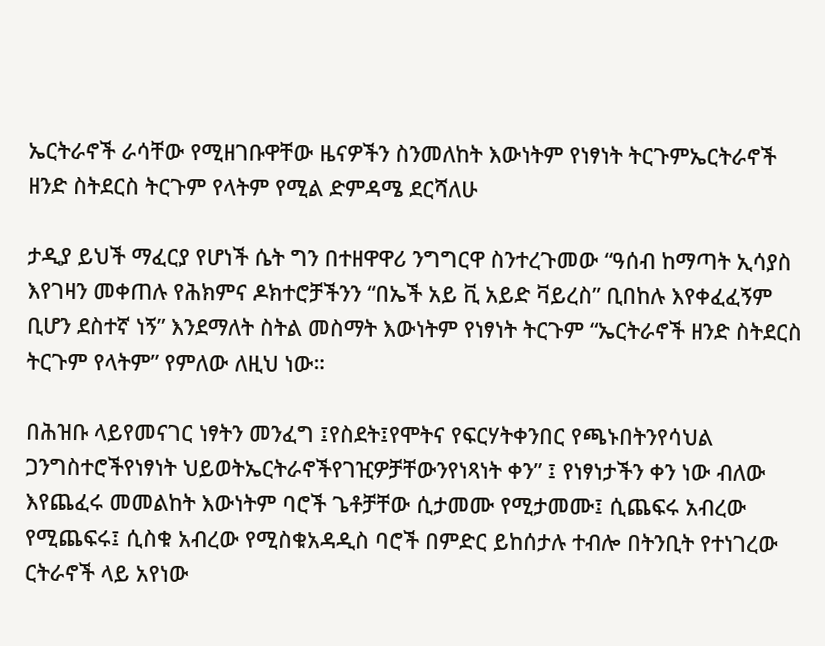ኤርትራኖች ራሳቸው የሚዘገቡዋቸው ዜናዎችን ስንመለከት እውነትም የነፃነት ትርጉምኤርትራኖች ዘንድ ስትደርስ ትርጉም የላትም የሚል ድምዳሜ ደርሻለሁ

ታዲያ ይህች ማፈርያ የሆነች ሴት ግን በተዘዋዋሪ ንግግርዋ ስንተረጉመው “ዓሰብ ከማጣት ኢሳያስ እየገዛን መቀጠሉ የሕክምና ዶክተሮቻችንን “በኤች አይ ቪ አይድ ቫይረስ” ቢበከሉ እየቀፈፈኝም ቢሆን ደስተኛ ነኝ” እንደማለት ስትል መስማት እውነትም የነፃነት ትርጉም “ኤርትራኖች ዘንድ ስትደርስ ትርጉም የላትም” የምለው ለዚህ ነው።

በሕዝቡ ላይየመናገር ነፃትን መንፈግ ፤የስደት፤የሞትና የፍርሃትቀንበር የጫኑበትንየሳህል ጋንግስተሮችየነፃነት ህይወትኤርትራኖችየገዢዎቻቸውንየነጻነት ቀን” ፤ የነፃነታችን ቀን ነው ብለው እየጨፈሩ መመልከት እውነትም ባሮች ጌቶቻቸው ሲታመሙ የሚታመሙ፤ ሲጨፍሩ አብረው የሚጨፍሩ፤ ሲስቁ አብረው የሚስቁአዳዲስ ባሮች በምድር ይከሰታሉ ተብሎ በትንቢት የተነገረው ርትራኖች ላይ አየነው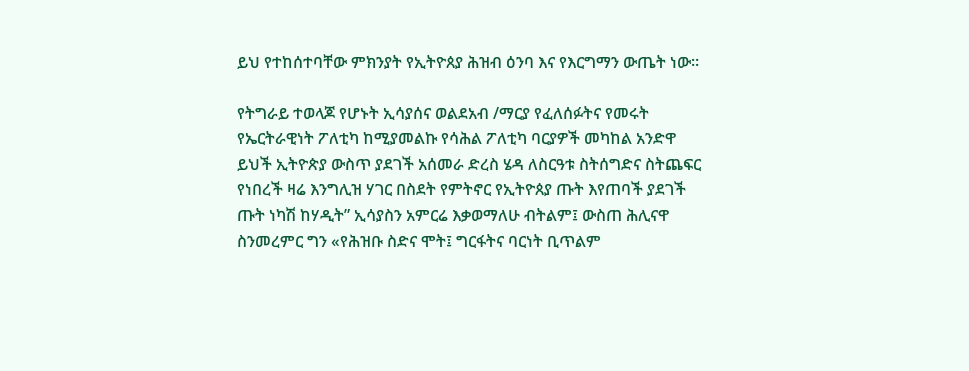ይህ የተከሰተባቸው ምክንያት የኢትዮጰያ ሕዝብ ዕንባ እና የእርግማን ውጤት ነው።

የትግራይ ተወላጆ የሆኑት ኢሳያሰና ወልደአብ /ማርያ የፈለሰፉትና የመሩት የኤርትራዊነት ፖለቲካ ከሚያመልኩ የሳሕል ፖለቲካ ባርያዎች መካከል አንድዋ ይህች ኢትዮጵያ ውስጥ ያደገች አሰመራ ድረስ ሄዳ ለስርዓቱ ስትሰግድና ስትጨፍር የነበረች ዛሬ እንግሊዝ ሃገር በስደት የምትኖር የኢትዮጰያ ጡት እየጠባች ያደገች ጡት ነካሽ ከሃዲት” ኢሳያስን አምርሬ እቃወማለሁ ብትልም፤ ውስጠ ሕሊናዋ ስንመረምር ግን «የሕዝቡ ስድና ሞት፤ ግርፋትና ባርነት ቢጥልም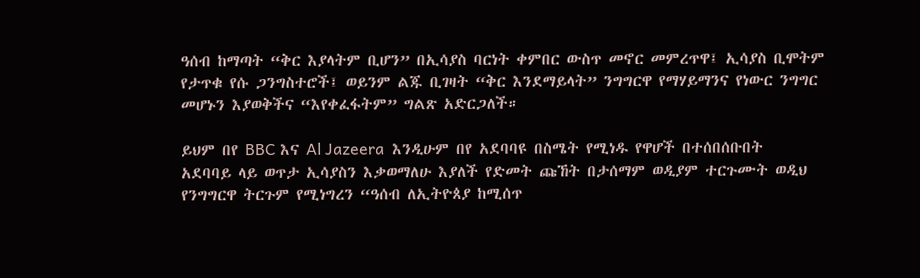ዓሰብ ከማጣት “ቅር እያላትም ቢሆን” በኢሳያስ ባርነት ቀምበር ውስጥ መኖር መምረጥዋ፤ ኢሳያስ ቢሞትም የታጥቁ የሱ ጋንግስተሮች፤ ወይንም ልጁ ቢገዛት “ቅር እንደማይላት” ንግግርዋ የማሃይማንና የነውር ንግግር መሆኑን እያወቅችና “እየቀፈፋትም” ግልጽ አድርጋለች።

ይህም በየ BBC እና Al Jazeera  እንዲሁም በየ አደባባዩ በስሜት የሚነዱ የዋሆች በተሰበሰቡበት አደባባይ ላይ ወጥታ ኢሳያስን እቃወማለሁ እያለች የድመት ጩኸት በታሰማም ወዲያም ተርጉሙት ወዲህ የንግግርዋ ትርጉም የሚነግረን “ዓሰብ ለኢትዮጰያ ከሚሰጥ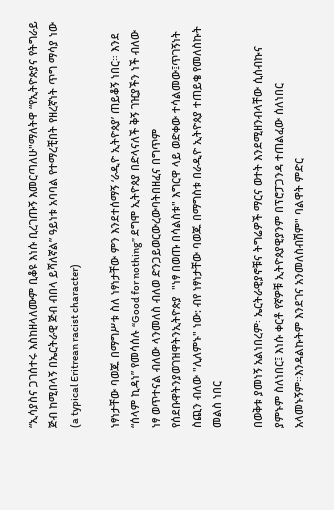“ኢሳያስና ጋገሰተሩ እስከዘላለሙም ቢቆዩ እነሱ ቢረገጡኝ እመርጣለሁ"ማለትዋ “የኢትዮጵያና የትግራይ ጅብ ከሚበላኝ በኤርትራዊ ጅብ ብበላ ይሻለኛል” ዓይነቱ አባባል የተማረቺበት የዘረኛነት ጥግ ማሳያ ነው (a typical Eritrean racist character)

ነፃነታቸው ባወጁ በማግሥቱ ስለ ነፃነታቸው ምን እንደተሰማኝ ‘ራዲዮ ኢትዮጰያ’ ጠይቆኝ ነበር። እንደ “ሰላም ኪዳነ” የመሳሰሉ “Good for nothing” ደግሞ ኢትዮጰያ በድላናለች ቅኝ ገዢያችን ነች ብለው ነፃ ወጥተናል ብለው ላንመለስ ብለወ ድንጋይወርውረውባትበዘፈና በግጥም የሰደቡዋትንያወገዝዋትንኢትዮጵያ  "ነፃ በወጡ በሳልስቱ" እግርዋ ላይ ወድቀው ተሳልመው፤ጥገኝነት ስጪን ብለው "ሊለምኑ" ነው: ብየ ነፃነታቸው ባወጁ በማግስቱ በራዲዮ ኢትዮጰያ ተጠይቄ የመለስኩት መልስ ነበር

በወቅቱ ያመነኝ አልነበረም፡ ኤርትራዊያኖቹና ትግሬዎች ማርና ወተት እንደሚዘንብላቸው ሲሰብኩና ያምኑም ስለነበር፤ እነሱ ቀርቶ የኛዎቹ ኢትዮጰያዊያንም በፕሮፓጋንዳ ተጠልፈው ሰለነበር አላመኑኝም።እንዳልኩትም እንደገና አንመለስብሽም" ባልዋት ምድር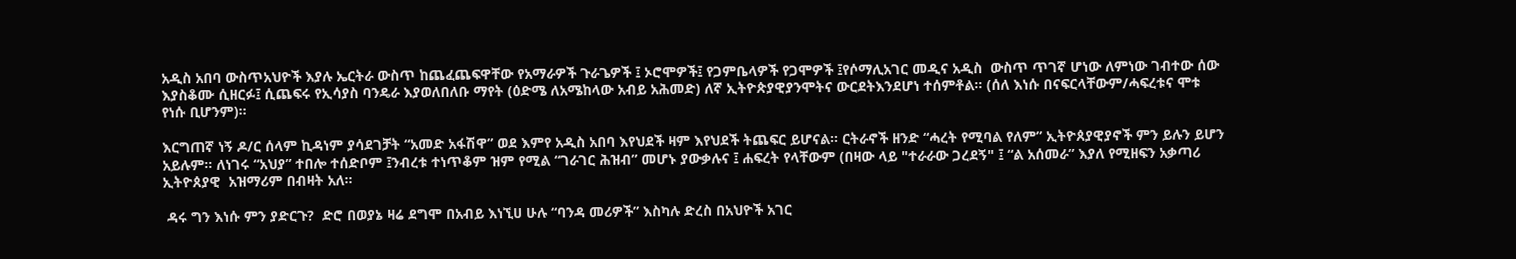አዲስ አበባ ውስጥአህዮች እያሉ ኤርትራ ውስጥ ከጨፈጨፍዋቸው የአማራዎች ጉራጌዎች ፤ ኦሮሞዎች፤ የጋምቤላዎች የጋሞዎች ፤የሶማሊአገር መዲና አዲስ  ውስጥ ጥገኛ ሆነው ለምነው ገብተው ሰው እያስቆሙ ሲዘርፉ፤ ሲጨፍሩ የኢሳያስ ባንዴራ እያወለበለቡ ማየት (ዕድሜ ለአሜከላው አብይ አሕመድ) ለኛ ኢትዮጵያዊያንሞትና ውርደትእንደሆነ ተሰምቶል። (ሰለ እነሱ በናፍርላቸውም/ሓፍረቱና ሞቱ የነሱ ቢሆንም)።

እርግጠኛ ነኝ ዶ/ር ሰላም ኪዳነም ያሳደገቻት “አመድ አፋሽዋ” ወደ እምየ አዲስ አበባ እየህደች ዛም እየህደች ትጨፍር ይሆናል። ርትራኖች ዘንድ “ሓረት የሚባል የለም” ኢትዮጰያዊያኖች ምን ይሉን ይሆን አይሉም። ለነገሩ “አህያ” ተበሎ ተሰድቦም ፤ንብረቱ ተነጥቆም ዝም የሚል “ገራገር ሕዝብ” መሆኑ ያውቃሉና ፤ ሐፍረት የላቸውም (በዛው ላይ "ተራራው ጋረደኝ" ፤ “ል አሰመራ” እያለ የሚዘፍን አቃጣሪ ኢትዮጰያዊ  አዝማሪም በብዛት አለ።

 ዳሩ ግን እነሱ ምን ያድርጉ?  ድሮ በወያኔ ዛሬ ደግሞ በአብይ እነኚሀ ሁሉ “ባንዳ መሪዎች” እስካሉ ድረስ በአህዮች አገር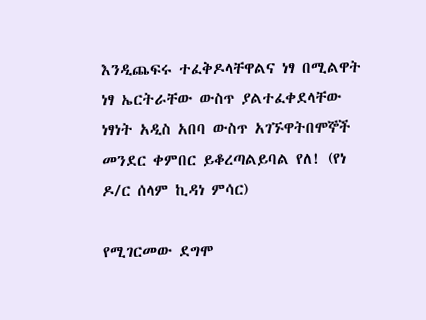እንዲጨፍሩ ተፈቅዶላቸዋልና ነፃ በሚልዋት ነፃ ኤርትራቸው ውስጥ ያልተፈቀደላቸው ነፃነት አዲስ አበባ ውስጥ አገኙዋትበሞኞች መንደር ቀምበር ይቆረጣልይባል የለ! (የነ ዶ/ር ሰላም ኪዳነ ምሳር)

የሚገርመው ደግሞ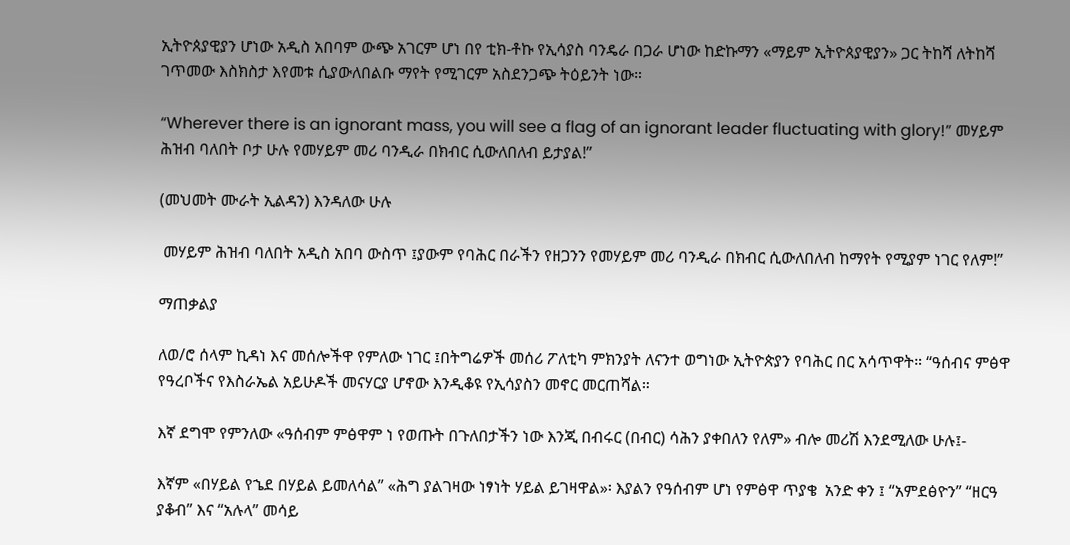ኢትዮጰያዊያን ሆነው አዲስ አበባም ውጭ አገርም ሆነ በየ ቲክ-ቶኩ የኢሳያስ ባንዴራ በጋራ ሆነው ከድኩማን «ማይም ኢትዮጰያዊያን» ጋር ትከሻ ለትከሻ ገጥመው እስክስታ እየመቱ ሲያውለበልቡ ማየት የሚገርም አስደንጋጭ ትዕይንት ነው።

“Wherever there is an ignorant mass, you will see a flag of an ignorant leader fluctuating with glory!” መሃይም ሕዝብ ባለበት ቦታ ሁሉ የመሃይም መሪ ባንዲራ በክብር ሲውለበለብ ይታያል!”

(መህመት ሙራት ኢልዳን) እንዳለው ሁሉ

 መሃይም ሕዝብ ባለበት አዲስ አበባ ውስጥ ፤ያውም የባሕር በራችን የዘጋንን የመሃይም መሪ ባንዲራ በክብር ሲውለበለብ ከማየት የሚያም ነገር የለም!”

ማጠቃልያ

ለወ/ሮ ሰላም ኪዳነ እና መሰሎችዋ የምለው ነገር ፤በትግሬዎች መሰሪ ፖለቲካ ምክንያት ለናንተ ወግነው ኢትዮጵያን የባሕር በር አሳጥዋት። “ዓሰብና ምፅዋ  የዓረቦችና የእስራኤል አይሁዶች መናሃርያ ሆኖው እንዲቆዩ የኢሳያስን መኖር መርጠሻል።

እኛ ደግሞ የምንለው «ዓሰብም ምፅዋም ነ የወጡት በጉለበታችን ነው እንጂ በብሩር (በብር) ሳሕን ያቀበለን የለም» ብሎ መሪሽ እንደሚለው ሁሉ፤-

እኛም «በሃይል የኄደ በሃይል ይመለሳል” «ሕግ ያልገዛው ነፃነት ሃይል ይገዛዋል»፡ እያልን የዓሰብም ሆነ የምፅዋ ጥያቄ  አንድ ቀን ፤ “አምደፅዮን” “ዘርዓ ያቆብ” እና “አሉላ” መሳይ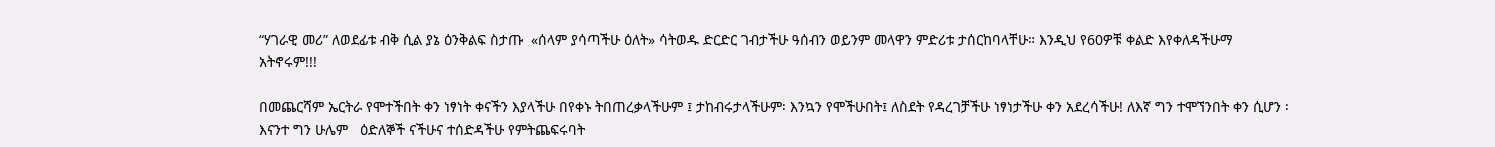“ሃገራዊ መሪ” ለወደፊቱ ብቅ ሲል ያኔ ዕንቅልፍ ስታጡ  «ሰላም ያሳጣችሁ ዕለት» ሳትወዱ ድርድር ገብታችሁ ዓሰብን ወይንም መላዋን ምድሪቱ ታሰርከባላቸሁ። እንዲህ የ60ዎቹ ቀልድ እየቀለዳችሁማ አትኖሩም!!!

በመጨርሻም ኤርትራ የሞተችበት ቀን ነፃነት ቀናችን እያላችሁ በየቀኑ ትበጠረቃላችሁም ፤ ታከብሩታላችሁም፡ እንኳን የሞችሁበት፤ ለስደት የዳረገቻችሁ ነፃነታችሁ ቀን አደረሳችሁ! ለእኛ ግን ተሞኘንበት ቀን ሲሆን ፡እናንተ ግን ሁሌም   ዕድለኞች ናችሁና ተሰድዳችሁ የምትጨፍሩባት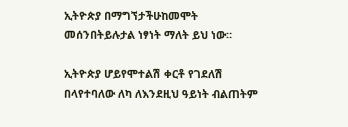ኢትዮጵያ በማግኘታችሁከመሞት መሰንበትይሉታል ነፃነት ማለት ይህ ነው።

ኢትዮጵያ ሆይየሞተልሽ ቀርቶ የገደለሽ በላየተባለው ለካ ለእንደዚህ ዓይነት ብልጠትም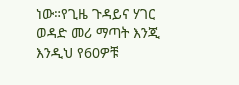ነው።የጊዜ ጉዳይና ሃገር ወዳድ መሪ ማጣት እንጂ እንዲህ የ60ዎቹ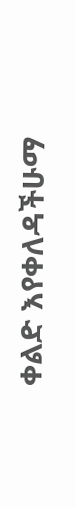ቀልድ እየቀለዳችሁማ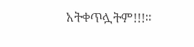አትቀጥሏትም!!!።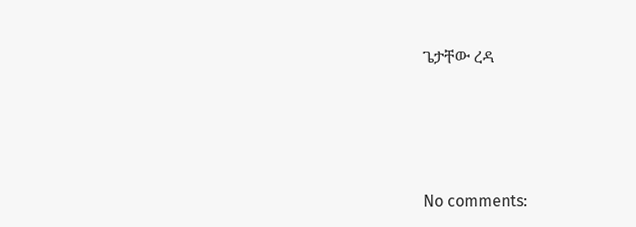ጌታቸው ረዳ





No comments: